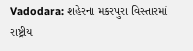Vadodara: શહેરના મકરપુરા વિસ્તારમાં રાષ્ટ્રીય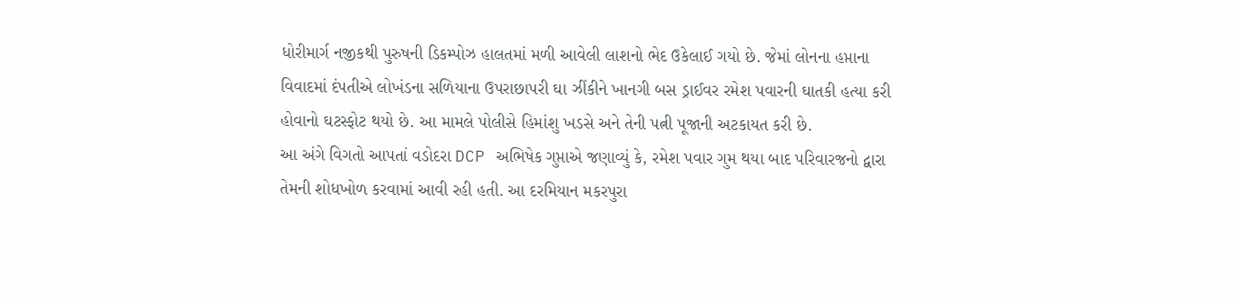ધોરીમાર્ગ નજીકથી પુરુષની ડિકમ્પોઝ હાલતમાં મળી આવેલી લાશનો ભેદ ઉકેલાઈ ગયો છે. જેમાં લોનના હપ્તાના વિવાદમાં દંપતીએ લોખંડના સળિયાના ઉપરાછાપરી ઘા ઝીંકીને ખાનગી બસ ડ્રાઈવર રમેશ પવારની ઘાતકી હત્યા કરી હોવાનો ઘટસ્ફોટ થયો છે. આ મામલે પોલીસે હિમાંશુ ખડસે અને તેની પત્ની પૂજાની અટકાયત કરી છે.
આ અંગે વિગતો આપતાં વડોદરા DCP અભિષેક ગુપ્તાએ જણાવ્યું કે, રમેશ પવાર ગુમ થયા બાદ પરિવારજનો દ્વારા તેમની શોધખોળ કરવામાં આવી રહી હતી. આ દરમિયાન મકરપુરા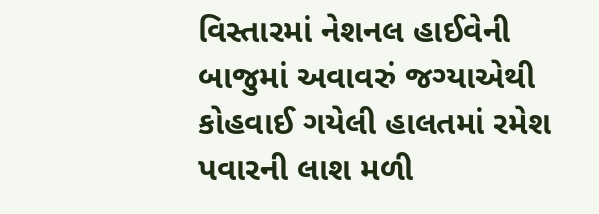વિસ્તારમાં નેશનલ હાઈવેની બાજુમાં અવાવરું જગ્યાએથી કોહવાઈ ગયેલી હાલતમાં રમેશ પવારની લાશ મળી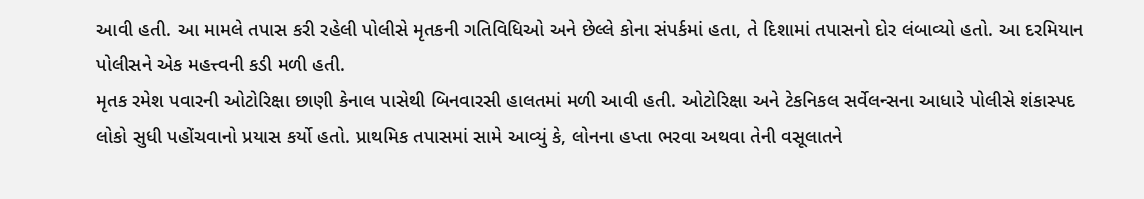આવી હતી. આ મામલે તપાસ કરી રહેલી પોલીસે મૃતકની ગતિવિધિઓ અને છેલ્લે કોના સંપર્કમાં હતા, તે દિશામાં તપાસનો દોર લંબાવ્યો હતો. આ દરમિયાન પોલીસને એક મહત્ત્વની કડી મળી હતી.
મૃતક રમેશ પવારની ઓટોરિક્ષા છાણી કેનાલ પાસેથી બિનવારસી હાલતમાં મળી આવી હતી. ઓટોરિક્ષા અને ટેકનિકલ સર્વેલન્સના આધારે પોલીસે શંકાસ્પદ લોકો સુધી પહોંચવાનો પ્રયાસ કર્યો હતો. પ્રાથમિક તપાસમાં સામે આવ્યું કે, લોનના હપ્તા ભરવા અથવા તેની વસૂલાતને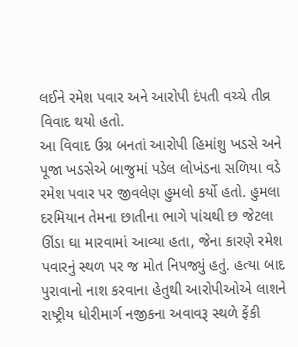લઈને રમેશ પવાર અને આરોપી દંપતી વચ્ચે તીવ્ર વિવાદ થયો હતો.
આ વિવાદ ઉગ્ર બનતાં આરોપી હિમાંશુ ખડસે અને પૂજા ખડસેએ બાજુમાં પડેલ લોખંડના સળિયા વડે રમેશ પવાર પર જીવલેણ હુમલો કર્યો હતો. હુમલા દરમિયાન તેમના છાતીના ભાગે પાંચથી છ જેટલા ઊંડા ઘા મારવામાં આવ્યા હતા, જેના કારણે રમેશ પવારનું સ્થળ પર જ મોત નિપજ્યું હતું. હત્યા બાદ પુરાવાનો નાશ કરવાના હેતુથી આરોપીઓએ લાશને રાષ્ટ્રીય ધોરીમાર્ગ નજીકના અવાવરૂ સ્થળે ફેંકી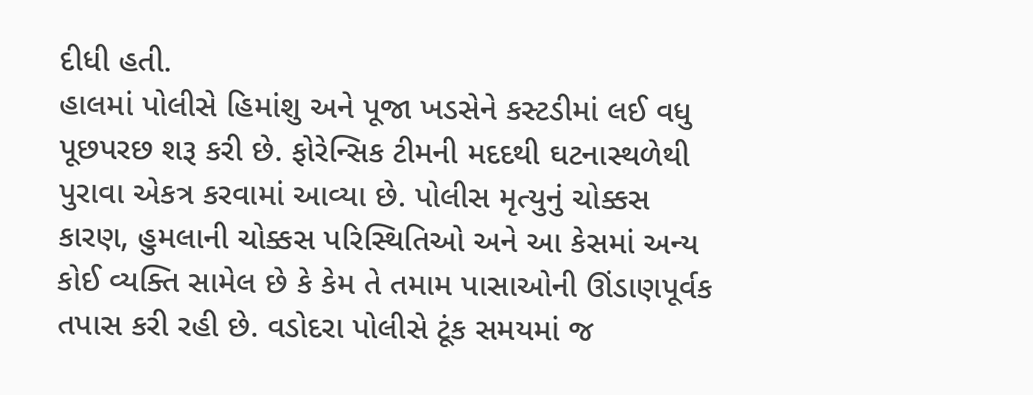દીધી હતી.
હાલમાં પોલીસે હિમાંશુ અને પૂજા ખડસેને કસ્ટડીમાં લઈ વધુ પૂછપરછ શરૂ કરી છે. ફોરેન્સિક ટીમની મદદથી ઘટનાસ્થળેથી પુરાવા એકત્ર કરવામાં આવ્યા છે. પોલીસ મૃત્યુનું ચોક્કસ કારણ, હુમલાની ચોક્કસ પરિસ્થિતિઓ અને આ કેસમાં અન્ય કોઈ વ્યક્તિ સામેલ છે કે કેમ તે તમામ પાસાઓની ઊંડાણપૂર્વક તપાસ કરી રહી છે. વડોદરા પોલીસે ટૂંક સમયમાં જ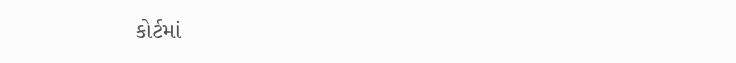કોર્ટમાં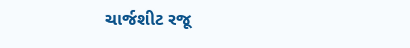ચાર્જશીટ રજૂ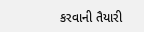કરવાની તૈયારી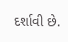દર્શાવી છે.